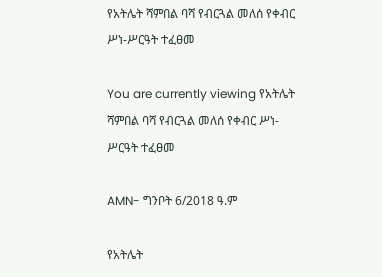የአትሌት ሻምበል ባሻ የብርጓል መለሰ የቀብር ሥነ-ሥርዓት ተፈፀመ

You are currently viewing የአትሌት ሻምበል ባሻ የብርጓል መለሰ የቀብር ሥነ-ሥርዓት ተፈፀመ

AMN- ግንቦት 6/2018 ዓ.ም

የአትሌት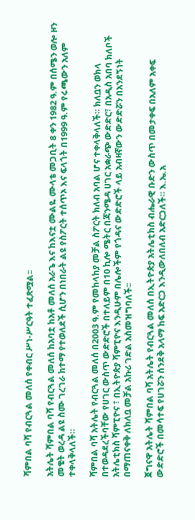ሻምበል ባሻ የብርጓል መለሰ የቀብር ሥነ-ሥርዓት ተፈጽሟል፡፡

አትሌት ሻምበል ባሻ የብርጓል መለሰ ከአባቷ ከአቶ መለሰ አራጌ እና ከእናቷ ሙልዬ ሙላቴ መጋቢት 8 ቀን 1982 ዓ.ም በሰሜን ወሎ ዞን መቄት ወረዳ ልዩ ስሙ ገረገራ ከተማ የተወለደች ሲሆን በነበራት ልዩ የስፖርት ተሰጥኦ እና ፍላጎት በ1999 ዓ.ም የሩጫውን አለም ተቀላቅላለች።

ሻምበል ባሻ አትሌት የብርጓል መለሰ በ2003 ዓ.ም የመከላከያ መቻል ስፖርት ክለብ አባል ሆና ተቀላቅላለች። ክለቧን ወክላ በተወዳደረችባቸው የሀገር ውስጥ ውድድሮች በተለይም በ10 ኪሎ ሜትር በጃንሜዳ ሀገር አቋራጭ ውድድር፣ በአዲስ አበባ ክለቦች አትሌቲክስ ሻምፒዮና ፣ በኢትዮጵያ ሻምፒዮና እንዲሁም በሌሎችም የጎዳና ውድድሮች ላይ አብዛኛውን ውድድሯን በአንደኝነት በማጠናቀቅ ለክለቧ መቻል አኩሪ ገድል አስመዝግባለች፡፡

ጀግናዋ አትሌት ሻምበል ባሻ አትሌት የብርጓል መለሰ በኢትዮጵያ አትሌቲክስ ብሔራዊ ቡድን ውስጥ በመታቀፍ በአለም አቀፍ ውድድሮች በመሳተፍ የሀገሯን ሰንደቅ አላማ ከፍ አድርጋ እንዲውለበለብ አድርጋለች። እ.ኤ.አ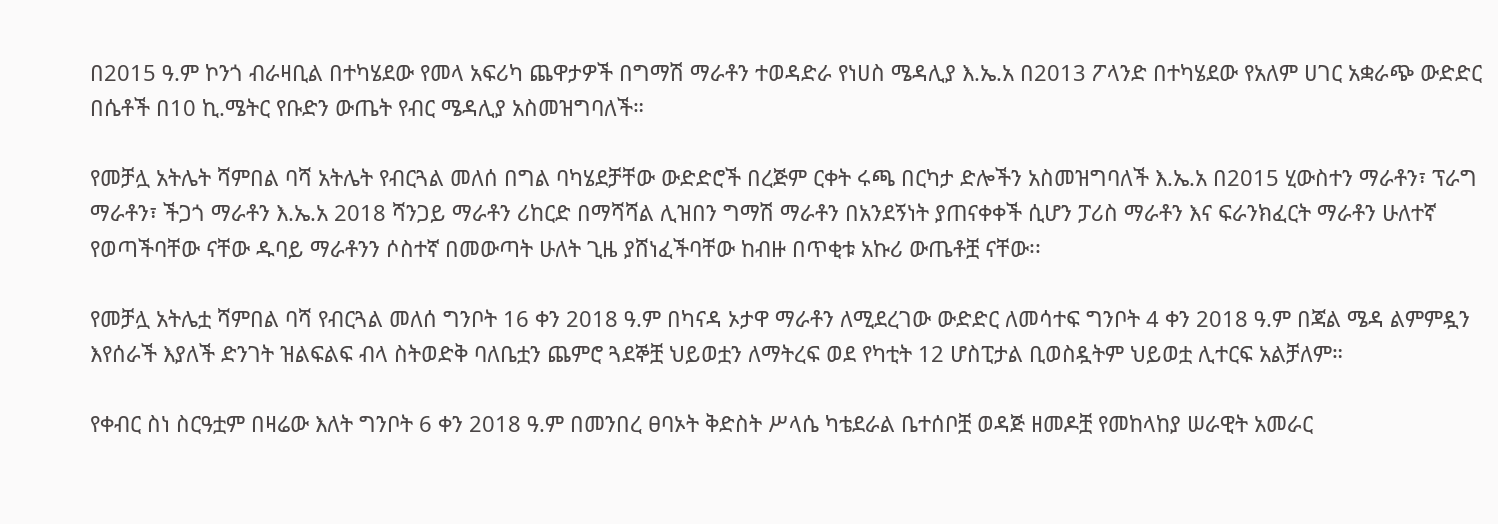በ2015 ዓ.ም ኮንጎ ብራዛቢል በተካሄደው የመላ አፍሪካ ጨዋታዎች በግማሽ ማራቶን ተወዳድራ የነሀስ ሜዳሊያ እ.ኤ.አ በ2013 ፖላንድ በተካሄደው የአለም ሀገር አቋራጭ ውድድር በሴቶች በ10 ኪ.ሜትር የቡድን ውጤት የብር ሜዳሊያ አስመዝግባለች።

የመቻሏ አትሌት ሻምበል ባሻ አትሌት የብርጓል መለሰ በግል ባካሄደቻቸው ውድድሮች በረጅም ርቀት ሩጫ በርካታ ድሎችን አስመዝግባለች እ.ኤ.አ በ2015 ሂውስተን ማራቶን፣ ፕራግ ማራቶን፣ ችጋጎ ማራቶን እ.ኤ.አ 2018 ሻንጋይ ማራቶን ሪከርድ በማሻሻል ሊዝበን ግማሽ ማራቶን በአንደኝነት ያጠናቀቀች ሲሆን ፓሪስ ማራቶን እና ፍራንክፈርት ማራቶን ሁለተኛ የወጣችባቸው ናቸው ዱባይ ማራቶንን ሶስተኛ በመውጣት ሁለት ጊዜ ያሸነፈችባቸው ከብዙ በጥቂቱ አኩሪ ውጤቶቿ ናቸው፡፡

የመቻሏ አትሌቷ ሻምበል ባሻ የብርጓል መለሰ ግንቦት 16 ቀን 2018 ዓ.ም በካናዳ ኦታዋ ማራቶን ለሚደረገው ውድድር ለመሳተፍ ግንቦት 4 ቀን 2018 ዓ.ም በጃል ሜዳ ልምምዷን እየሰራች እያለች ድንገት ዝልፍልፍ ብላ ስትወድቅ ባለቤቷን ጨምሮ ጓደኞቿ ህይወቷን ለማትረፍ ወደ የካቲት 12 ሆስፒታል ቢወስዷትም ህይወቷ ሊተርፍ አልቻለም።

የቀብር ስነ ስርዓቷም በዛሬው እለት ግንቦት 6 ቀን 2018 ዓ.ም በመንበረ ፀባኦት ቅድስት ሥላሴ ካቴደራል ቤተሰቦቿ ወዳጅ ዘመዶቿ የመከላከያ ሠራዊት አመራር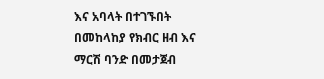እና አባላት በተገኙበት በመከላከያ የክብር ዘብ እና ማርሽ ባንድ በመታጀብ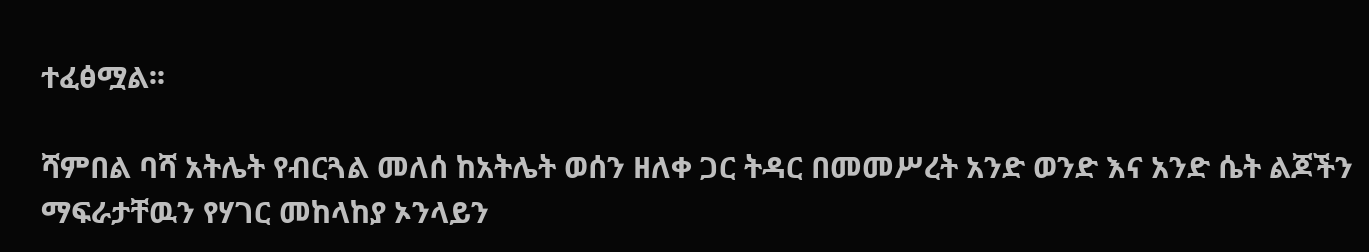ተፈፅሟል፡፡

ሻምበል ባሻ አትሌት የብርጓል መለሰ ከአትሌት ወሰን ዘለቀ ጋር ትዳር በመመሥረት አንድ ወንድ እና አንድ ሴት ልጆችን ማፍራታቸዉን የሃገር መከላከያ ኦንላይን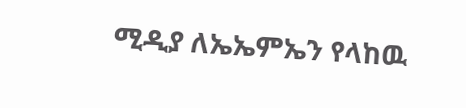ሚዲያ ለኤኤምኤን የላከዉ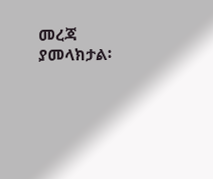መረጃ ያመላክታል፡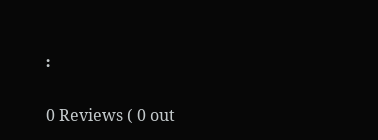፡

0 Reviews ( 0 out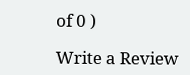of 0 )

Write a Review